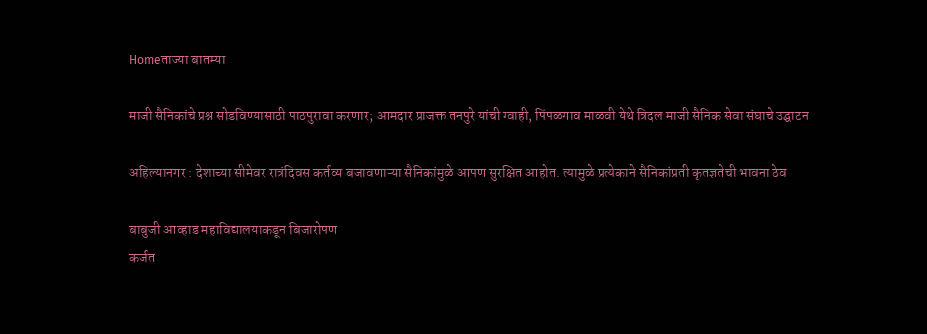Homeताज्या बातम्या

माजी सैनिकांचे प्रश्न सोडविण्यासाठी पाठपुरावा करणार; आमदार प्राजक्त तनपुरे यांची ग्वाही, पिंपळगाव माळवी येथे त्रिदल माजी सैनिक सेवा संघाचे उद्घाटन

अहिल्यानगर : देशाच्या सीमेवर रात्रंदिवस कर्तव्य बजावणाऱ्या सैनिकांमुळे आपण सुरक्षित आहोत. त्यामुळे प्रत्येकाने सैनिकांप्रती कृतज्ञतेची भावना ठेव

बाबुजी आव्हाड महाविद्यालयाकडून बिजारोपण
कर्जत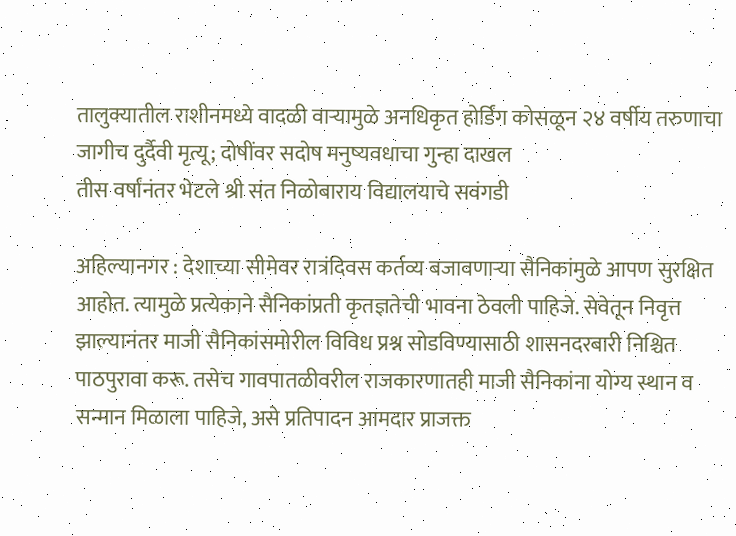तालुक्यातील राशीनमध्ये वादळी वाऱ्यामुळे अनधिकृत होर्डिंग कोसळून २४ वर्षीय तरुणाचा जागीच दुर्दैवी मृत्यू; दोषींवर सदोष मनुष्यवधाचा गुन्हा दाखल
तीस वर्षांनंतर भेटले श्री संत निळोबाराय विद्यालयाचे सवंगडी

अहिल्यानगर : देशाच्या सीमेवर रात्रंदिवस कर्तव्य बजावणाऱ्या सैनिकांमुळे आपण सुरक्षित आहोत. त्यामुळे प्रत्येकाने सैनिकांप्रती कृतज्ञतेची भावना ठेवली पाहिजे. सेवेतून निवृत्त झाल्यानंतर माजी सैनिकांसमोरील विविध प्रश्न सोडविण्यासाठी शासनदरबारी निश्चित पाठपुरावा करू. तसेच गावपातळीवरील राजकारणातही माजी सैनिकांना योग्य स्थान व सन्मान मिळाला पाहिजे, असे प्रतिपादन आमदार प्राजक्त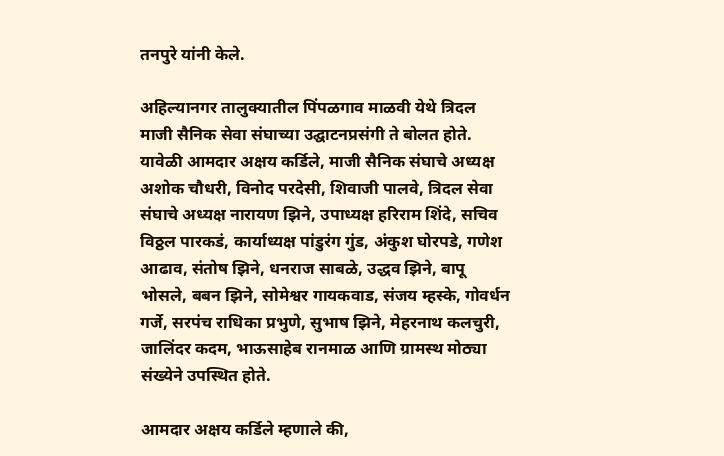तनपुरे यांनी केले.

अहिल्यानगर तालुक्यातील पिंपळगाव माळवी येथे त्रिदल माजी सैनिक सेवा संघाच्या उद्घाटनप्रसंगी ते बोलत होते. यावेळी आमदार अक्षय कर्डिले, माजी सैनिक संघाचे अध्यक्ष अशोक चौधरी, विनोद परदेसी, शिवाजी पालवे, त्रिदल सेवा संघाचे अध्यक्ष नारायण झिने, उपाध्यक्ष हरिराम शिंदे, सचिव विठ्ठल पारकडं, कार्याध्यक्ष पांडुरंग गुंड, अंकुश घोरपडे, गणेश आढाव, संतोष झिने, धनराज साबळे, उद्धव झिने, बापू भोसले, बबन झिने, सोमेश्वर गायकवाड, संजय म्हस्के, गोवर्धन गर्जे, सरपंच राधिका प्रभुणे, सुभाष झिने, मेहरनाथ कलचुरी, जालिंदर कदम, भाऊसाहेब रानमाळ आणि ग्रामस्थ मोठ्या संख्येने उपस्थित होते.

आमदार अक्षय कर्डिले म्हणाले की,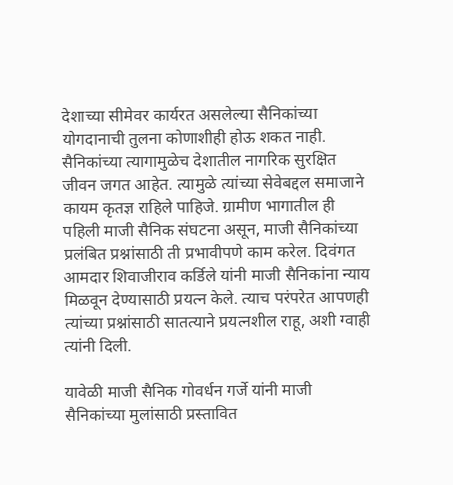देशाच्या सीमेवर कार्यरत असलेल्या सैनिकांच्या योगदानाची तुलना कोणाशीही होऊ शकत नाही. सैनिकांच्या त्यागामुळेच देशातील नागरिक सुरक्षित जीवन जगत आहेत. त्यामुळे त्यांच्या सेवेबद्दल समाजाने कायम कृतज्ञ राहिले पाहिजे. ग्रामीण भागातील ही पहिली माजी सैनिक संघटना असून, माजी सैनिकांच्या प्रलंबित प्रश्नांसाठी ती प्रभावीपणे काम करेल. दिवंगत आमदार शिवाजीराव कर्डिले यांनी माजी सैनिकांना न्याय मिळवून देण्यासाठी प्रयत्न केले. त्याच परंपरेत आपणही त्यांच्या प्रश्नांसाठी सातत्याने प्रयत्नशील राहू, अशी ग्वाही त्यांनी दिली.

यावेळी माजी सैनिक गोवर्धन गर्जे यांनी माजी सैनिकांच्या मुलांसाठी प्रस्तावित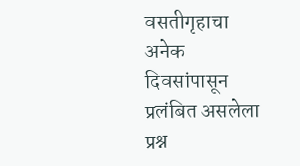वसतीगृहाचा अनेक दिवसांपासून प्रलंबित असलेला प्रश्न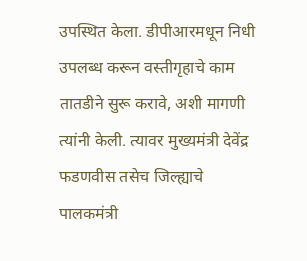उपस्थित केला. डीपीआरमधून निधी उपलब्ध करून वस्तीगृहाचे काम तातडीने सुरू करावे, अशी मागणी त्यांनी केली. त्यावर मुख्यमंत्री देवेंद्र फडणवीस तसेच जिल्ह्याचे पालकमंत्री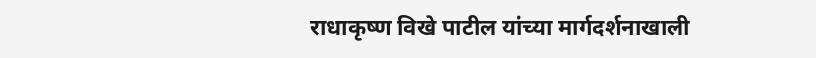राधाकृष्ण विखे पाटील यांच्या मार्गदर्शनाखाली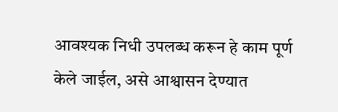आवश्यक निधी उपलब्ध करून हे काम पूर्ण केले जाईल, असे आश्वासन देण्यात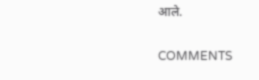आले.

COMMENTS